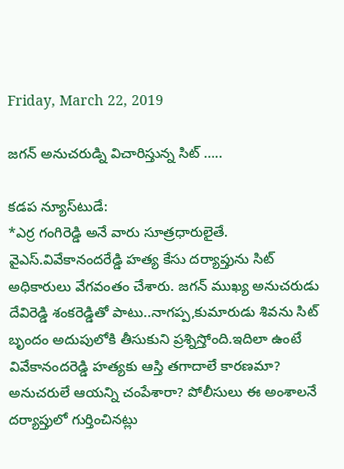Friday, March 22, 2019

జగన్ అనుచరుడ్ని విచారిస్తున్న సిట్ …..

కడప న్యూస్‌టుడే:
*ఎర్ర గంగిరెడ్డి అనే వారు సూత్రధారులైతే.
వైఎస్.వివేకానందరేడ్డి హత్య కేసు దర్యాప్తును సిట్ అధికారులు వేగవంతం చేశారు. జగన్ ముఖ్య అనుచరుడు దేవిరెడ్డి శంకరెడ్డితో పాటు..నాగప్ప,కుమారుడు శివను సిట్ బృందం అదుపులోకి తీసుకుని ప్రశ్నిస్తోంది.ఇదిలా ఉంటే వివేకానందరెడ్డి హత్యకు ఆస్తి తగాదాలే కారణమా? అనుచరులే ఆయన్ని చంపేశారా? పోలీసులు ఈ అంశాలనే దర్యాప్తులో గుర్తించినట్లు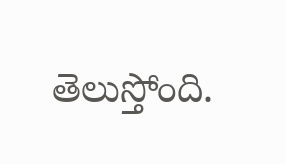తెలుస్తోంది.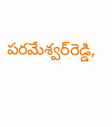పరమేశ్వర్‌రెడ్డి,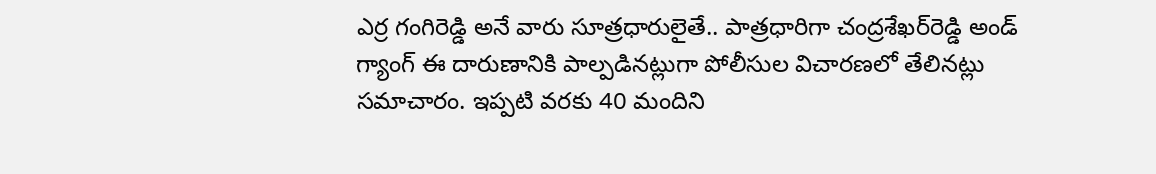ఎర్ర గంగిరెడ్డి అనే వారు సూత్రధారులైతే.. పాత్రధారిగా చంద్రశేఖర్‌రెడ్డి అండ్‌ గ్యాంగ్‌ ఈ దారుణానికి పాల్పడినట్లుగా పోలీసుల విచారణలో తేలినట్లు సమాచారం. ఇప్పటి వరకు 40 మందిని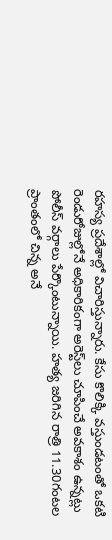రహస్య ప్రదేశాల్లో విచారిస్తున్నారు. కేసు కొలిక్కి వస్తుండటంతో ఒకటి రెండురోజుల్లోనే అధికారికంగా అరెస్ట్‌లు చూపించే అవకాశం ఉన్నట్లు పోలీస్‌ వర్గాలు పేర్కొంటున్నాయి. హత్య జరిగిన రాత్రి 11.30గంటల ప్రాంతంలో చిన్న అనే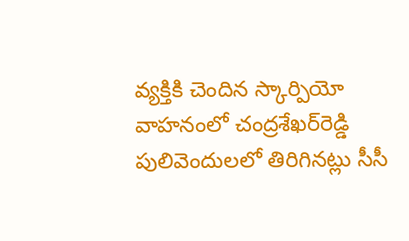వ్యక్తికి చెందిన స్కార్పియో వాహనంలో చంద్రశేఖర్‌రెడ్డి పులివెందులలో తిరిగినట్లు సీసీ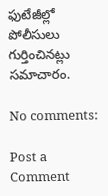ఫుటేజీల్లో పోలీసులు గుర్తించినట్లు సమాచారం.

No comments:

Post a Comment